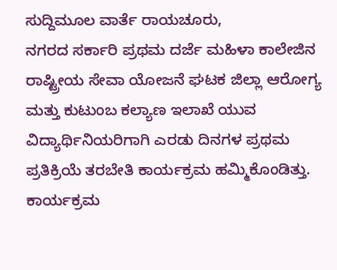ಸುದ್ದಿಮೂಲ ವಾರ್ತೆ ರಾಯಚೂರು,
ನಗರದ ಸರ್ಕಾರಿ ಪ್ರಥಮ ದರ್ಜೆ ಮಹಿಳಾ ಕಾಲೇಜಿನ ರಾಷ್ಟ್ರೀಯ ಸೇವಾ ಯೋಜನೆ ಘಟಕ ಜಿಲ್ಲಾ ಆರೋಗ್ಯ ಮತ್ತು ಕುಟುಂಬ ಕಲ್ಯಾಣ ಇಲಾಖೆ ಯುವ ವಿದ್ಯಾರ್ಥಿನಿಯರಿಗಾಗಿ ಎರಡು ದಿನಗಳ ಪ್ರಥಮ ಪ್ರತಿಕ್ರಿಯೆ ತರಬೇತಿ ಕಾರ್ಯಕ್ರಮ ಹಮ್ಮಿಕೊಂಡಿತ್ತು.
ಕಾರ್ಯಕ್ರಮ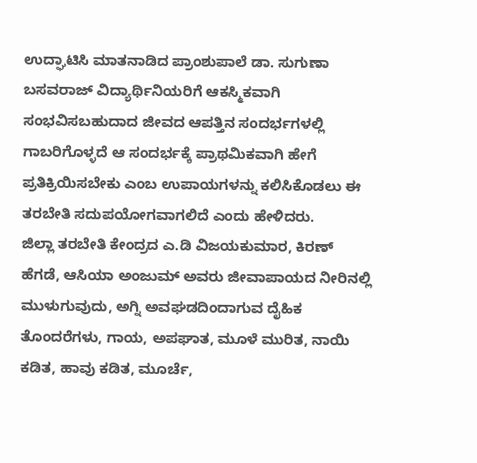ಉದ್ಘಾಟಿಸಿ ಮಾತನಾಡಿದ ಪ್ರಾಂಶುಪಾಲೆ ಡಾ. ಸುಗುಣಾ ಬಸವರಾಜ್ ವಿದ್ಯಾರ್ಥಿನಿಯರಿಗೆ ಆಕಸ್ಮಿಕವಾಗಿ ಸಂಭವಿಸಬಹುದಾದ ಜೀವದ ಆಪತ್ತಿನ ಸಂದರ್ಭಗಳಲ್ಲಿ ಗಾಬರಿಗೊಳ್ಳದೆ ಆ ಸಂದರ್ಭಕ್ಕೆ ಪ್ರಾಥಮಿಕವಾಗಿ ಹೇಗೆ ಪ್ರತಿಕ್ರಿಯಿಸಬೇಕು ಎಂಬ ಉಪಾಯಗಳನ್ನು ಕಲಿಸಿಕೊಡಲು ಈ ತರಬೇತಿ ಸದುಪಯೋಗವಾಗಲಿದೆ ಎಂದು ಹೇಳಿದರು.
ಜಿಲ್ಲಾ ತರಬೇತಿ ಕೇಂದ್ರದ ಎ.ಡಿ ವಿಜಯಕುಮಾರ, ಕಿರಣ್ ಹೆಗಡೆ, ಆಸಿಯಾ ಅಂಜುಮ್ ಅವರು ಜೀವಾಪಾಯದ ನೀರಿನಲ್ಲಿ ಮುಳುಗುವುದು, ಅಗ್ನಿ ಅವಘಡದಿಂದಾಗುವ ದೈಹಿಕ ತೊಂದರೆಗಳು, ಗಾಯ, ಅಪಘಾತ, ಮೂಳೆ ಮುರಿತ, ನಾಯಿ ಕಡಿತ, ಹಾವು ಕಡಿತ, ಮೂರ್ಚೆ,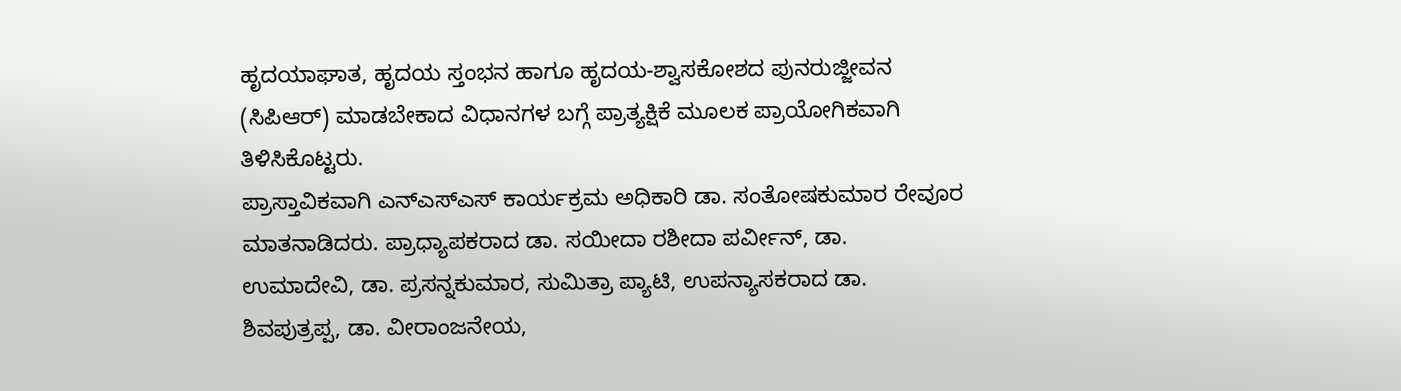ಹೃದಯಾಘಾತ, ಹೃದಯ ಸ್ತಂಭನ ಹಾಗೂ ಹೃದಯ-ಶ್ವಾಸಕೋಶದ ಪುನರುಜ್ಜೀವನ (ಸಿಪಿಆರ್) ಮಾಡಬೇಕಾದ ವಿಧಾನಗಳ ಬಗ್ಗೆ ಪ್ರಾತ್ಯಕ್ಷಿಕೆ ಮೂಲಕ ಪ್ರಾಯೋಗಿಕವಾಗಿ ತಿಳಿಸಿಕೊಟ್ಟರು.
ಪ್ರಾಸ್ತಾವಿಕವಾಗಿ ಎನ್ಎಸ್ಎಸ್ ಕಾರ್ಯಕ್ರಮ ಅಧಿಕಾರಿ ಡಾ. ಸಂತೋಷಕುಮಾರ ರೇವೂರ ಮಾತನಾಡಿದರು. ಪ್ರಾಧ್ಯಾಪಕರಾದ ಡಾ. ಸಯೀದಾ ರಶೀದಾ ಪರ್ವೀನ್, ಡಾ. ಉಮಾದೇವಿ, ಡಾ. ಪ್ರಸನ್ನಕುಮಾರ, ಸುಮಿತ್ರಾ ಪ್ಯಾಟಿ, ಉಪನ್ಯಾಸಕರಾದ ಡಾ. ಶಿವಪುತ್ರಪ್ಪ, ಡಾ. ವೀರಾಂಜನೇಯ,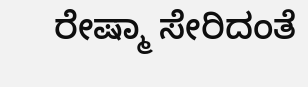ರೇಷ್ಮಾ ಸೇರಿದಂತೆ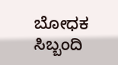ಬೋಧಕ ಸಿಬ್ಬಂದಿ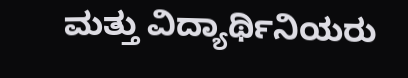ಮತ್ತು ವಿದ್ಯಾರ್ಥಿನಿಯರು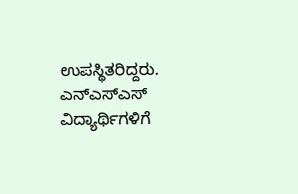ಉಪಸ್ಥಿತರಿದ್ದರು.
ಎನ್ಎಸ್ಎಸ್ ವಿದ್ಯಾರ್ಥಿಗಳಿಗೆ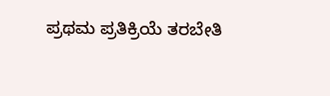ಪ್ರಥಮ ಪ್ರತಿಕ್ರಿಯೆ ತರಬೇತಿ